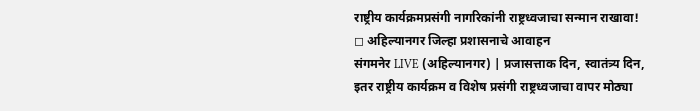राष्ट्रीय कार्यक्रमप्रसंगी नागरिकांनी राष्ट्रध्वजाचा सन्मान राखावा!
◻ अहिल्यानगर जिल्हा प्रशासनाचे आवाहन
संगमनेर LIVE (अहिल्यानगर) | प्रजासत्ताक दिन, स्वातंत्र्य दिन, इतर राष्ट्रीय कार्यक्रम व विशेष प्रसंगी राष्ट्रध्वजाचा वापर मोठ्या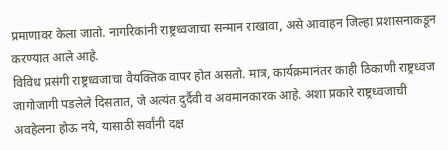प्रमाणावर केला जातो. नागरिकांनी राष्ट्रध्वजाचा सन्मान राखावा, असे आवाहन जिल्हा प्रशासनाकडून करण्यात आले आहे.
विविध प्रसंगी राष्ट्रध्वजाचा वैयक्तिक वापर होत असतो. मात्र, कार्यक्रमानंतर काही ठिकाणी राष्ट्रध्वज जागोजागी पडलेले दिसतात, जे अत्यंत दुर्दैवी व अवमानकारक आहे. अशा प्रकारे राष्ट्रध्वजाची अवहेलना होऊ नये, यासाठी सर्वांनी दक्ष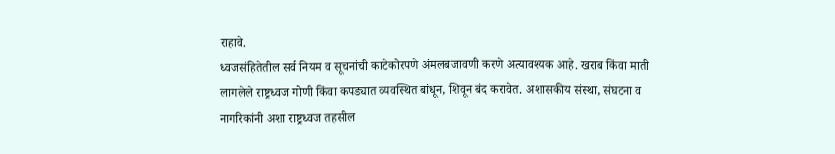राहावे.
ध्वजसंहितेतील सर्व नियम व सूचनांची काटेकोरपणे अंमलबजावणी करणे अत्यावश्यक आहे. खराब किंवा माती लागलेले राष्ट्रध्वज गोणी किंवा कपड्यात व्यवस्थित बांधून, शिवून बंद करावेत. अशासकीय संस्था, संघटना व नागरिकांनी अशा राष्ट्रध्वज तहसील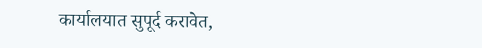कार्यालयात सुपूर्द करावेत,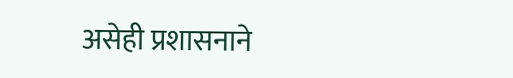असेही प्रशासनाने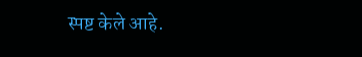स्पष्ट केले आहे.